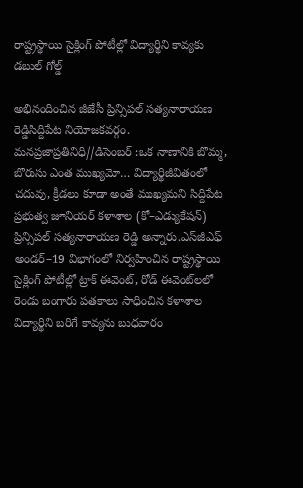రాష్ట్రస్థాయి సైక్లింగ్ పోటీల్లో విద్యార్థిని కావ్యకు డబుల్ గోల్డ్

అభినందించిన జీజేసీ ప్రిన్సిపల్ సత్యనారాయణ రెడ్డిసిద్దిపేట నియోజకవర్గం. మనప్రజాప్రతినిధి//డిసెంబర్ :ఒక నాణానికి బొమ్మ, బొరుసు ఎంత ముఖ్యమో… విద్యార్థిజీవితంలో చదువు, క్రీడలు కూడా అంతే ముఖ్యమని సిద్దిపేట ప్రభుత్వ జూనియర్ కళాశాల (కో–ఎడ్యుకేషన్) ప్రిన్సిపల్ సత్యనారాయణ రెడ్డి అన్నారు.ఎస్‌జీఎఫ్ అండర్–19 విభాగంలో నిర్వహించిన రాష్ట్రస్థాయి సైక్లింగ్ పోటీల్లో ట్రాక్ ఈవెంట్, రోడ్ ఈవెంట్‌లలో రెండు బంగారు పతకాలు సాధించిన కళాశాల విద్యార్థిని బరిగే కావ్యను బుధవారం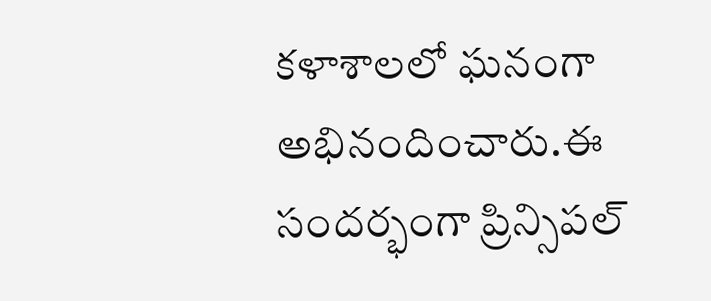కళాశాలలో ఘనంగా అభినందించారు.ఈ సందర్భంగా ప్రిన్సిపల్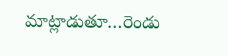మాట్లాడుతూ…రెండు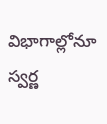విభాగాల్లోనూ స్వర్ణ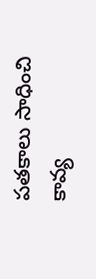పతకాలు సాధించి కావ్య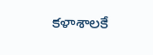కళాశాలకే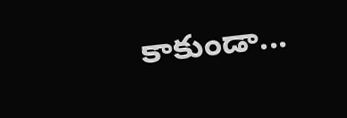కాకుండా...